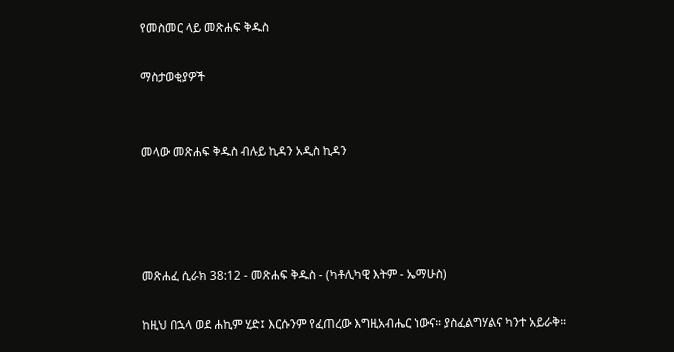የመስመር ላይ መጽሐፍ ቅዱስ

ማስታወቂያዎች


መላው መጽሐፍ ቅዱስ ብሉይ ኪዳን አዲስ ኪዳን




መጽሐፈ ሲራክ 38:12 - መጽሐፍ ቅዱስ - (ካቶሊካዊ እትም - ኤማሁስ)

ከዚህ በኋላ ወደ ሐኪም ሂድ፤ እርሱንም የፈጠረው እግዚአብሔር ነውና። ያስፈልግሃልና ካንተ አይራቅ።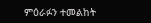ምዕራፉን ተመልከት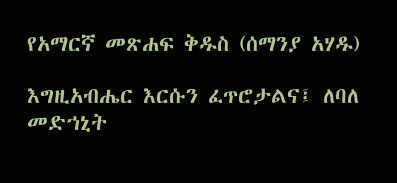የአማርኛ መጽሐፍ ቅዱስ (ሰማንያ አሃዱ)

እግዚአብሔር እርሱን ፈጥሮታልና፤ ለባለ መድኀኒት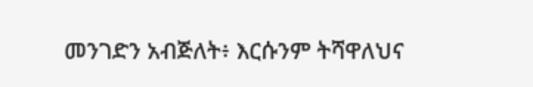መንገድን አብጅለት፥ እርሱንም ትሻዋለህና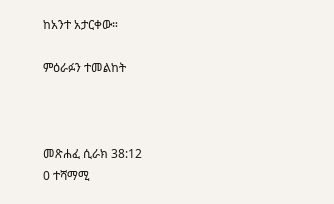ከአንተ አታርቀው።

ምዕራፉን ተመልከት



መጽሐፈ ሲራክ 38:12
0 ተሻማሚ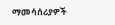ማመሳሰሪያዎች